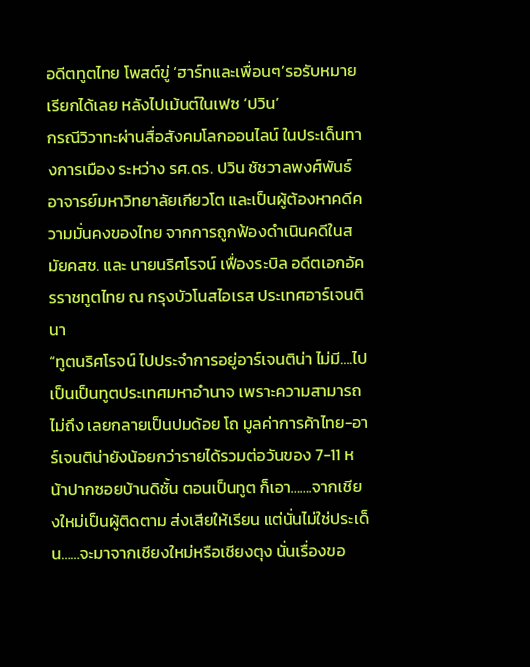อดีตทูตไทย โพสต์ขู่ ‘ฮาร์ทและเพื่อนๆ’รอรับหมายเรียกได้เลย หลังไปเม้นต์ในเฟซ ‘ปวิน’
กรณีวิวาทะผ่านสื่อสังคมโลกออนไลน์ ในประเด็นทางการเมือง ระหว่าง รศ.ดร. ปวิน ชัชวาลพงศ์พันธ์ อาจารย์มหาวิทยาลัยเกียวโต และเป็นผู้ต้องหาคดีความมั่นคงของไทย จากการถูกฟ้องดำเนินคดีในสมัยคสช. และ นายนริศโรจน์ เฟื่องระบิล อดีตเอกอัครราชทูตไทย ณ กรุงบัวโนสไอเรส ประเทศอาร์เจนตินา
“ทูตนริศโรจน์ ไปประจำการอยู่อาร์เจนติน่า ไม่มี….ไปเป็นเป็นทูตประเทศมหาอำนาจ เพราะความสามารถไม่ถึง เลยกลายเป็นปมด้อย โถ มูลค่าการค้าไทย-อาร์เจนติน่ายังน้อยกว่ารายได้รวมต่อวันของ 7-11 หน้าปากซอยบ้านดิชั้น ตอนเป็นทูต ก็เอา…….จากเชียงใหม่เป็นผู้ติดตาม ส่งเสียให้เรียน แต่นั่นไม่ใช่ประเด็น……จะมาจากเชียงใหม่หรือเชียงตุง นั่นเรื่องขอ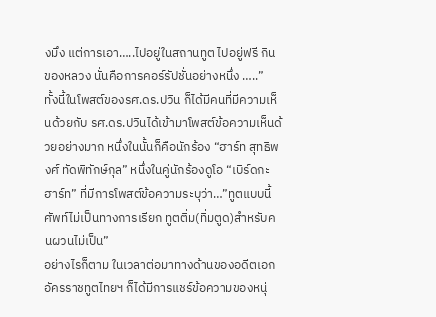งมึง แต่การเอา…..ไปอยู่ในสถานทูต ไปอยู่ฟรี กินของหลวง นั่นคือการคอร์รัปชั่นอย่างหนึ่ง …..”
ทั้งนี้ในโพสต์ของรศ.ดร.ปวิน ก็ได้มีคนที่มีความเห็นด้วยกับ รศ.ดร.ปวินได้เข้ามาโพสต์ข้อความเห็นด้วยอย่างมาก หนึ่งในนั้นก็คือนักร้อง “ฮาร์ท สุทธิพงศ์ ทัดพิทักษ์กุล” หนึ่งในคู่นักร้องดูโอ “เบิร์ดกะฮาร์ท” ที่มีการโพสต์ข้อความระบุว่า…”ทูตแบบนี้ศัพท์ไม่เป็นทางการเรียก ทูตติ่ม(ทิ่มตูด)สำหรับคนผวนไม่เป็น”
อย่างไรก็ตาม ในเวลาต่อมาทางด้านของอดีตเอกอัครราชทูตไทยฯ ก็ได้มีการแชร์ข้อความของหนุ่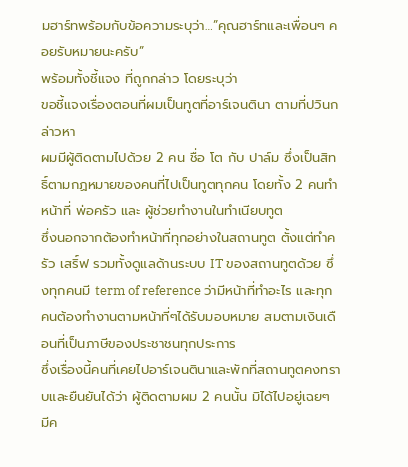มฮาร์ทพร้อมกับข้อความระบุว่า…”คุณฮาร์ทและเพื่อนๆ คอยรับหมายนะครับ”
พร้อมทั้งชี้แจง ที่ถูกกล่าว โดยระบุว่า
ขอชี้แจงเรื่องตอนที่ผมเป็นทูตที่อาร์เจนตินา ตามที่ปวินกล่าวหา
ผมมีผู้ติดตามไปด้วย 2 คน ชื่อ โต กับ ปาล์ม ซึ่งเป็นสิทธิ์ตามกฏหมายของคนที่ไปเป็นทูตทุกคน โดยทั้ง 2 คนทำหน้าที่ พ่อครัว และ ผู้ช่วยทำงานในทำเนียบทูต
ซึ่งนอกจากต้องทำหน้าที่ทุกอย่างในสถานทูต ตั้งแต่ทำครัว เสริ์ฟ รวมทั้งดูแลด้านระบบ IT ของสถานทูตด้วย ซึ่งทุกคนมี term of reference ว่ามีหน้าที่ทำอะไร และทุกคนต้องทำงานตามหน้าที่ๆได้รับมอบหมาย สมตามเงินเดือนที่เป็นภาษีของประชาชนทุกประการ
ซึ่งเรื่องนี้คนที่เคยไปอาร์เจนตินาและพักที่สถานทูตคงทราบและยืนยันได้ว่า ผู้ติดตามผม 2 คนนั้น มิได้ไปอยู่เฉยๆ
มีค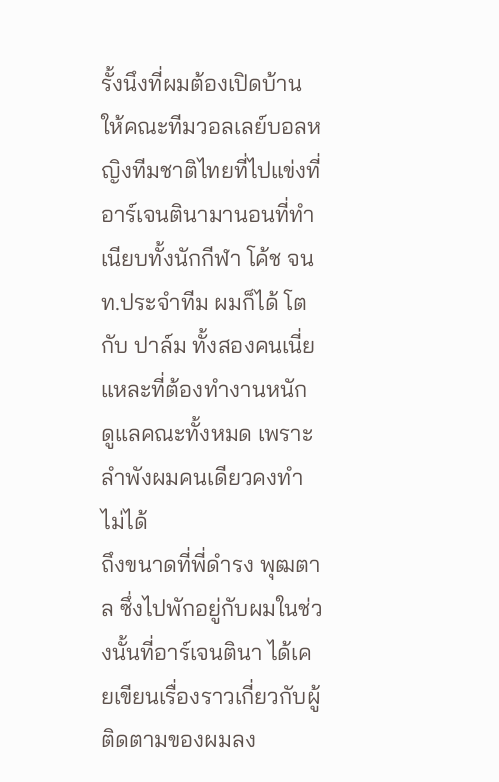รั้งนึงที่ผมต้องเปิดบ้านให้คณะทีมวอลเลย์บอลหญิงทีมชาติไทยที่ไปแข่งที่อาร์เจนตินามานอนที่ทำเนียบทั้งนักกีฬา โค้ช จนท.ประจำทีม ผมก็ได้ โต กับ ปาล์ม ทั้งสองคนเนี่ยแหละที่ต้องทำงานหนัก ดูแลคณะทั้งหมด เพราะลำพังผมคนเดียวคงทำไม่ได้
ถึงขนาดที่พี่ดำรง พุฒตาล ซึ่งไปพักอยู่กับผมในช่วงนั้นที่อาร์เจนตินา ได้เคยเขียนเรื่องราวเกี่ยวกับผู้ติดตามของผมลง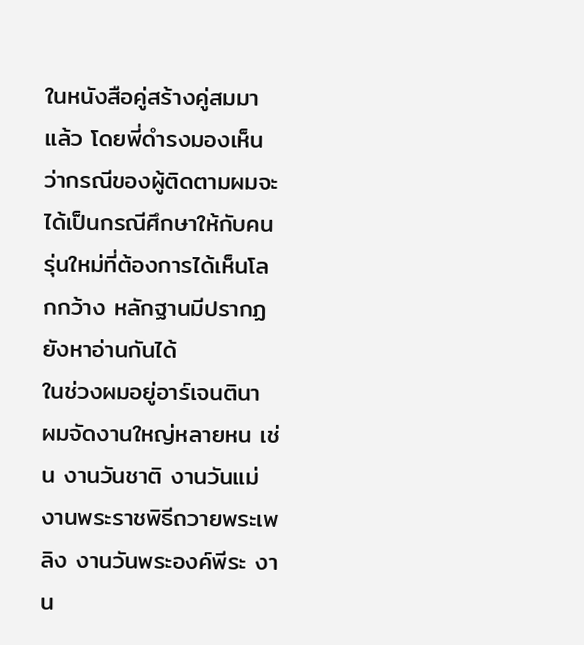ในหนังสือคู่สร้างคู่สมมาแล้ว โดยพี่ดำรงมองเห็นว่ากรณีของผู้ติดตามผมจะได้เป็นกรณีศึกษาให้กับคนรุ่นใหม่ที่ต้องการได้เห็นโลกกว้าง หลักฐานมีปรากฏยังหาอ่านกันได้
ในช่วงผมอยู่อาร์เจนตินา ผมจัดงานใหญ่หลายหน เช่น งานวันชาติ งานวันแม่ งานพระราชพิธีถวายพระเพลิง งานวันพระองค์พีระ งาน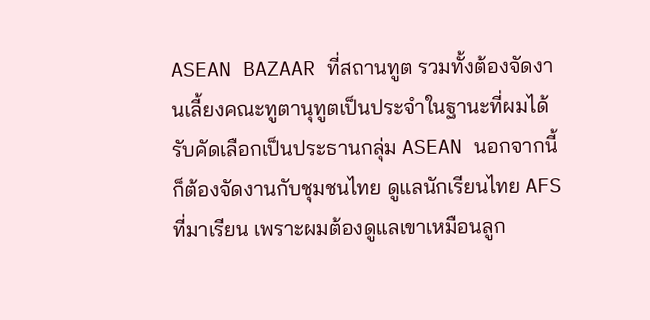ASEAN BAZAAR ที่สถานทูต รวมทั้งต้องจัดงานเลี้ยงคณะทูตานุทูตเป็นประจำในฐานะที่ผมได้รับคัดเลือกเป็นประธานกลุ่ม ASEAN นอกจากนี้ก็ต้องจัดงานกับชุมชนไทย ดูแลนักเรียนไทย AFS ที่มาเรียน เพราะผมต้องดูแลเขาเหมือนลูก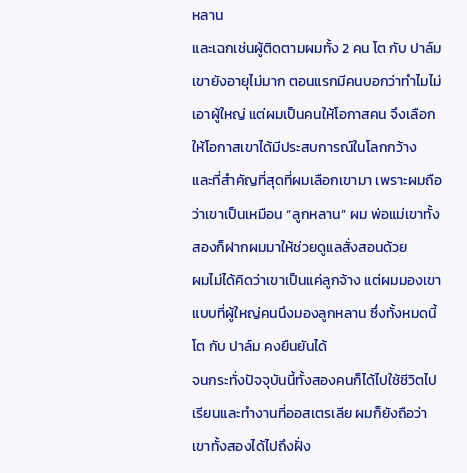หลาน
และเฉกเช่นผู้ติดตามผมทั้ง 2 คน โต กับ ปาล์ม เขายังอายุไม่มาก ตอนแรกมีคนบอกว่าทำไมไม่เอาผู้ใหญ่ แต่ผมเป็นคนให้โอกาสคน จึงเลือกให้โอกาสเขาได้มีประสบการณ์ในโลกกว้าง
และที่สำคัญที่สุดที่ผมเลือกเขามา เพราะผมถือว่าเขาเป็นเหมือน “ลูกหลาน” ผม พ่อแม่เขาทั้งสองก็ฝากผมมาให้ช่วยดูแลสั่งสอนด้วย
ผมไม่ได้คิดว่าเขาเป็นแค่ลูกจ้าง แต่ผมมองเขาแบบที่ผู้ใหญ่คนนึงมองลูกหลาน ซึ่งทั้งหมดนี้ โต กับ ปาล์ม คงยืนยันได้
จนกระทั่งปัจจุบันนี้ทั้งสองคนก็ได้ไปใช้ชีวิตไปเรียนและทำงานที่ออสเตรเลีย ผมก็ยังถือว่าเขาทั้งสองได้ไปถึงฝั่ง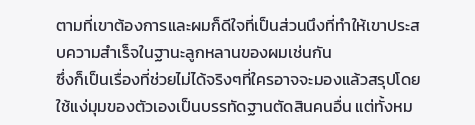ตามที่เขาต้องการและผมก็ดีใจที่เป็นส่วนนึงที่ทำให้เขาประสบความสำเร็จในฐานะลูกหลานของผมเช่นกัน
ซึ่งก็เป็นเรื่องที่ช่วยไม่ได้จริงๆที่ใครอาจจะมองแล้วสรุปโดยใช้แง่มุมของตัวเองเป็นบรรทัดฐานตัดสินคนอื่น แต่ทั้งหม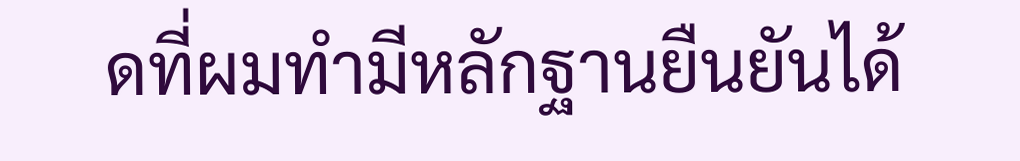ดที่ผมทำมีหลักฐานยืนยันได้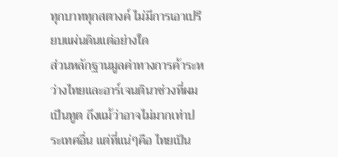ทุกบาททุกสตางค์ ไม่มีการเอาเปรียบแผ่นดินแต่อย่างใด
ส่วนหลักฐานมูลค่าทางการค้าระหว่างไทยและอาร์เจนตินาช่วงที่ผมเป็นทูต ถึงแม้ว่าอาจไม่มากเท่าประเทศอื่น แต่ที่แน่ๆคือ ไทยเป็น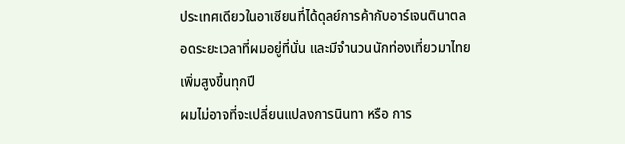ประเทศเดียวในอาเซียนที่ได้ดุลย์การค้ากับอาร์เจนตินาตลอดระยะเวลาที่ผมอยู่ที่นั่น และมีจำนวนนักท่องเที่ยวมาไทยเพิ่มสูงขึ้นทุกปี
ผมไม่อาจที่จะเปลี่ยนแปลงการนินทา หรือ การ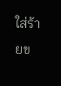ใส่ร้ายข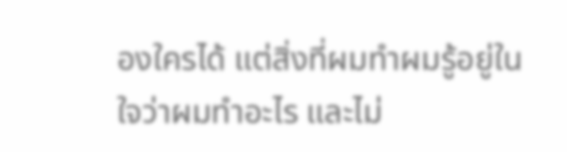องใครได้ แต่สิ่งที่ผมทำผมรู้อยู่ในใจว่าผมทำอะไร และไม่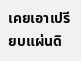เคยเอาเปรียบแผ่นดิ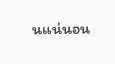นแน่นอน